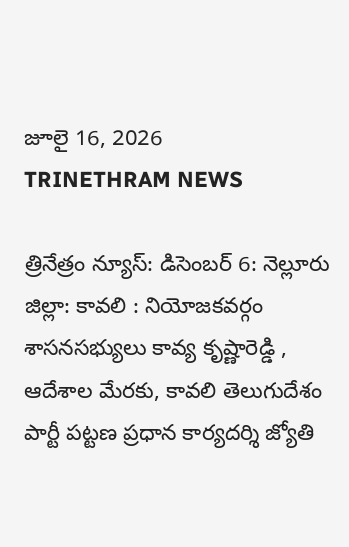జూలై 16, 2026
TRINETHRAM NEWS

త్రినేత్రం న్యూస్: డిసెంబర్ 6: నెల్లూరు జిల్లా: కావలి : నియోజకవర్గం శాసనసభ్యులు కావ్య కృష్ణారెడ్డి , ఆదేశాల మేరకు, కావలి తెలుగుదేశం పార్టీ పట్టణ ప్రధాన కార్యదర్శి జ్యోతి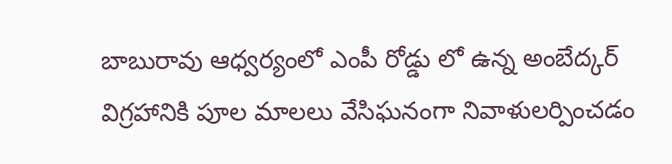బాబురావు ఆధ్వర్యంలో ఎంపీ రోడ్డు లో ఉన్న అంబేద్కర్ విగ్రహానికి పూల మాలలు వేసిఘనంగా నివాళులర్పించడం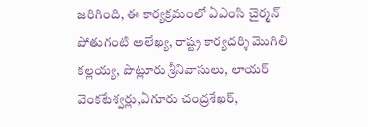జరిగింది, ఈ కార్యక్రమంలో ఏఎంసి చైర్మన్ పోతుగంటి అలేఖ్య, రాష్ట్ర కార్యదర్శి మొగిలి కల్లయ్య, పొట్లూరు శ్రీనివాసులు, లాయర్ వెంకటేశ్వర్లు,ఏగూరు చంద్రశేఖర్,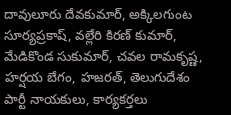దావులూరు దేవకుమార్, అక్కిలగుంట సూర్యప్రకాష్, వల్లేరి కిరణ్ కుమార్, మేడికొండ సుకుమార్, చవల రామకృష్ణ, హర్షయ బేగం, హజరత్, తెలుగుదేశం పార్టీ నాయకులు, కార్యకర్తలు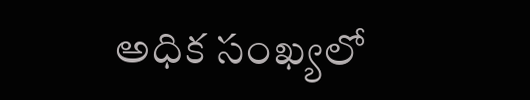అధిక సంఖ్యలో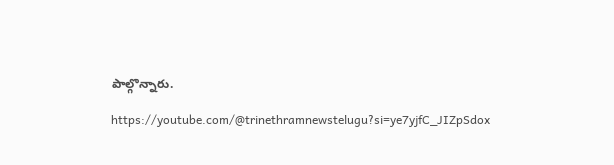పాల్గొన్నారు.

https://youtube.com/@trinethramnewstelugu?si=ye7yjfC_JIZpSdox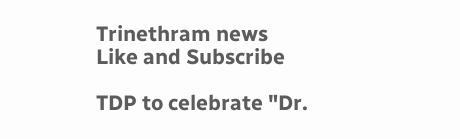Trinethram news
Like and Subscribe

TDP to celebrate "Dr.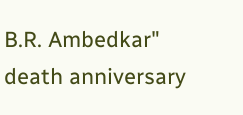B.R. Ambedkar" death anniversary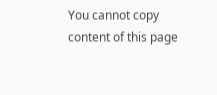You cannot copy content of this page